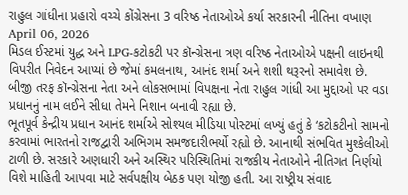રાહુલ ગાંધીના પ્રહારો વચ્ચે કોંગ્રેસના 3 વરિષ્ઠ નેતાઓએ કર્યા સરકારની નીતિના વખાણ
April 06, 2026
મિડલ ઈસ્ટમાં યુદ્ધ અને LPG-કટોકટી પર કૉન્ગ્રેસના ત્રણ વરિષ્ઠ નેતાઓએ પક્ષની લાઇનથી વિપરીત નિવેદન આપ્યાં છે જેમાં કમલનાથ, આનંદ શર્મા અને શશી થરૂરનો સમાવેશ છે. બીજી તરફ કૉન્ગ્રેસના નેતા અને લોકસભામાં વિપક્ષના નેતા રાહુલ ગાંધી આ મુદ્દાઓ પર વડા પ્રધાનનું નામ લઈને સીધા તેમને નિશાન બનાવી રહ્યા છે.
ભૂતપૂર્વ કેન્દ્રીય પ્રધાન આનંદ શર્માએ સોશ્યલ મીડિયા પોસ્ટમાં લખ્યું હતું કે ‘કટોકટીનો સામનો કરવામાં ભારતનો રાજદ્વારી અભિગમ સમજદારીભર્યો રહ્યો છે. આનાથી સંભવિત મુશ્કેલીઓ ટાળી છે. સરકારે અણધારી અને અસ્થિર પરિસ્થિતિમાં રાજકીય નેતાઓને નીતિગત નિર્ણયો વિશે માહિતી આપવા માટે સર્વપક્ષીય બેઠક પણ યોજી હતી. આ રાષ્ટ્રીય સંવાદ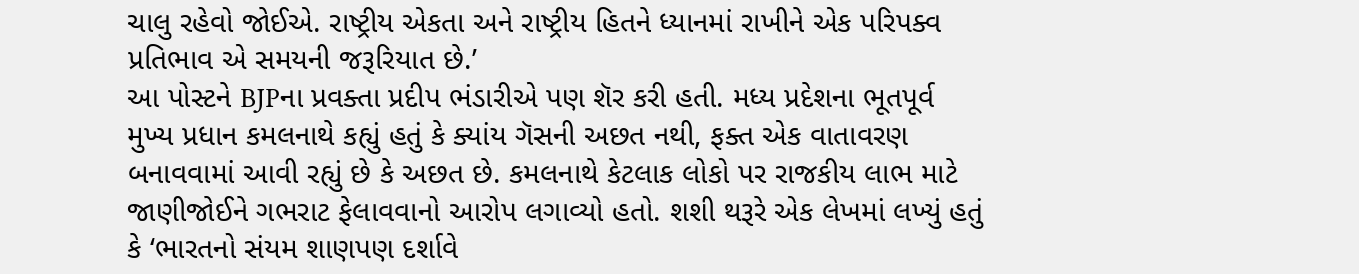ચાલુ રહેવો જોઈએ. રાષ્ટ્રીય એકતા અને રાષ્ટ્રીય હિતને ધ્યાનમાં રાખીને એક પરિપક્વ પ્રતિભાવ એ સમયની જરૂરિયાત છે.’
આ પોસ્ટને BJPના પ્રવક્તા પ્રદીપ ભંડારીએ પણ શૅર કરી હતી. મધ્ય પ્રદેશના ભૂતપૂર્વ મુખ્ય પ્રધાન કમલનાથે કહ્યું હતું કે ક્યાંય ગૅસની અછત નથી, ફક્ત એક વાતાવરણ બનાવવામાં આવી રહ્યું છે કે અછત છે. કમલનાથે કેટલાક લોકો પર રાજકીય લાભ માટે જાણીજોઈને ગભરાટ ફેલાવવાનો આરોપ લગાવ્યો હતો. શશી થરૂરે એક લેખમાં લખ્યું હતું કે ‘ભારતનો સંયમ શાણપણ દર્શાવે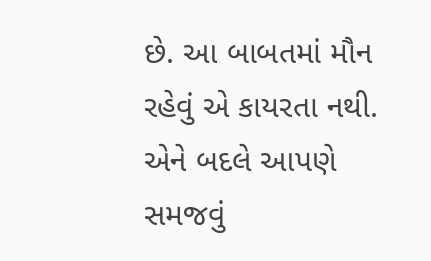છે. આ બાબતમાં મૌન રહેવું એ કાયરતા નથી. એને બદલે આપણે સમજવું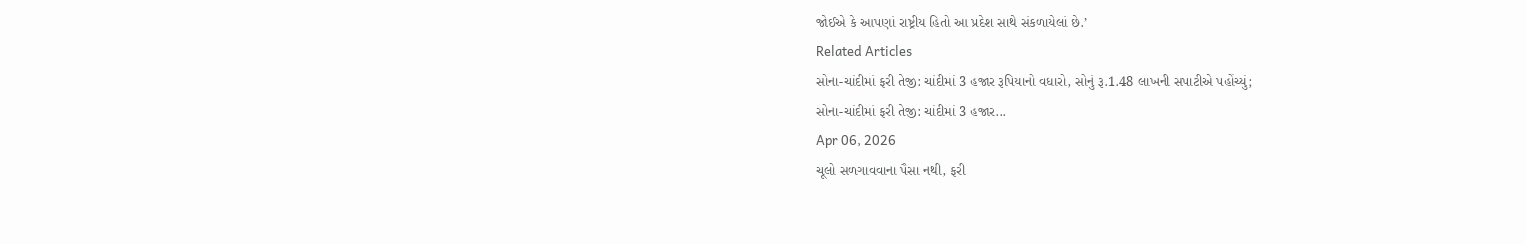જોઈએ કે આપણાં રાષ્ટ્રીય હિતો આ પ્રદેશ સાથે સંકળાયેલાં છે.’
Related Articles
સોના-ચાંદીમાં ફરી તેજી: ચાંદીમાં 3 હજાર રૂપિયાનો વધારો, સોનું રૂ.1.48 લાખની સપાટીએ પહોંચ્યું;
સોના-ચાંદીમાં ફરી તેજી: ચાંદીમાં 3 હજાર...
Apr 06, 2026
ચૂલો સળગાવવાના પૈસા નથી, ફરી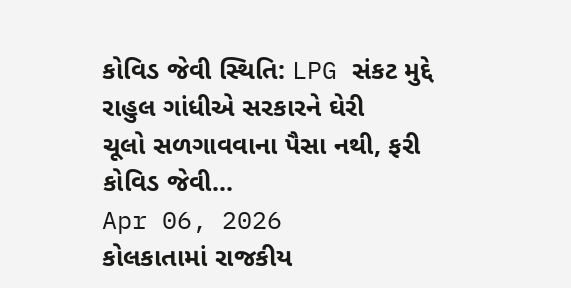કોવિડ જેવી સ્થિતિ: LPG સંકટ મુદ્દે રાહુલ ગાંધીએ સરકારને ઘેરી
ચૂલો સળગાવવાના પૈસા નથી, ફરી કોવિડ જેવી...
Apr 06, 2026
કોલકાતામાં રાજકીય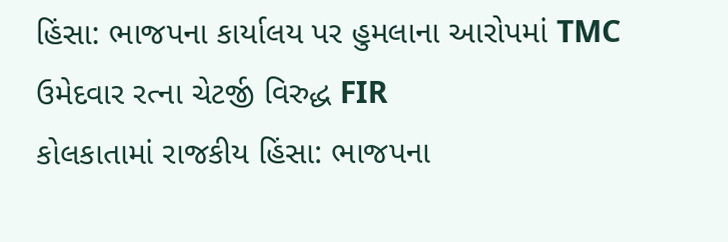હિંસા: ભાજપના કાર્યાલય પર હુમલાના આરોપમાં TMC ઉમેદવાર રત્ના ચેટર્જી વિરુદ્ધ FIR
કોલકાતામાં રાજકીય હિંસા: ભાજપના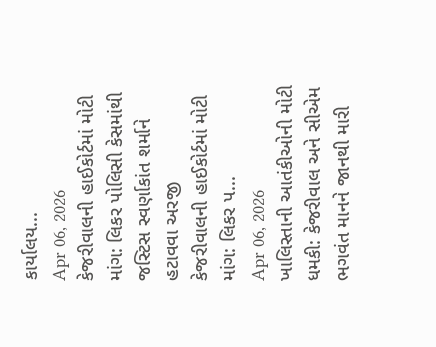કાર્યાલય...
Apr 06, 2026
કેજરીવાલની હાઈકોર્ટમાં મોટી માંગ: લિકર પોલિસી કેસમાંથી જસ્ટિસ સ્વર્ણાકાંત શર્માને હટાવવા અરજી
કેજરીવાલની હાઈકોર્ટમાં મોટી માંગ: લિકર પ...
Apr 06, 2026
ખાલિસ્તાની આતંકીઓની મોટી ધમકી: કેજરીવાલ અને સીએમ ભગવંત માનને જાનથી મારી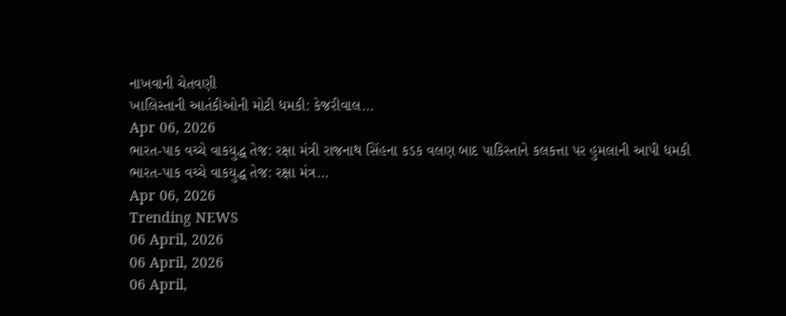નાખવાની ચેતવણી
ખાલિસ્તાની આતંકીઓની મોટી ધમકી: કેજરીવાલ...
Apr 06, 2026
ભારત-પાક વચ્ચે વાકયુદ્ધ તેજ: રક્ષા મંત્રી રાજનાથ સિંહના કડક વલણ બાદ પાકિસ્તાને કલકત્તા પર હુમલાની આપી ધમકી
ભારત-પાક વચ્ચે વાકયુદ્ધ તેજ: રક્ષા મંત્ર...
Apr 06, 2026
Trending NEWS
06 April, 2026
06 April, 2026
06 April,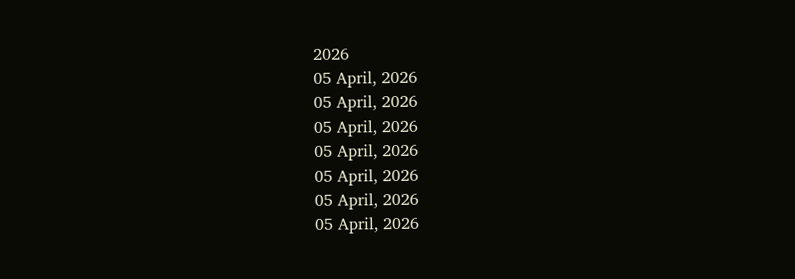2026
05 April, 2026
05 April, 2026
05 April, 2026
05 April, 2026
05 April, 2026
05 April, 2026
05 April, 2026